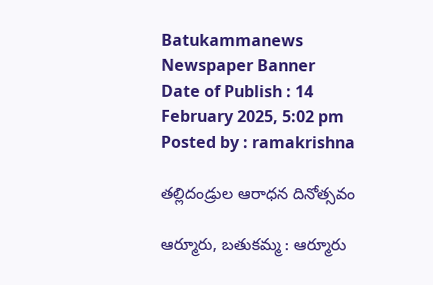Batukammanews
Newspaper Banner
Date of Publish : 14 February 2025, 5:02 pm Posted by : ramakrishna

తల్లిదండ్రుల ఆరాధన దినోత్సవం

ఆర్మూరు, బతుకమ్మ : ఆర్మూరు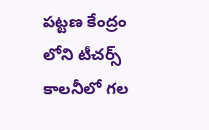పట్టణ కేంద్రం లోని టీచర్స్ కాలనీలో గల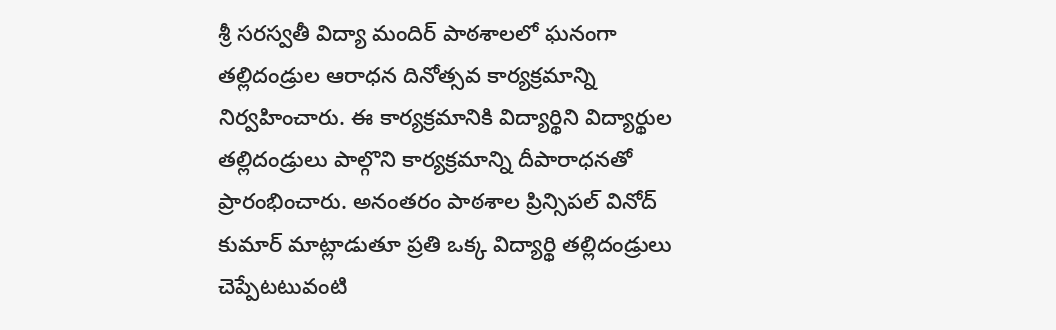శ్రీ సరస్వతీ విద్యా మందిర్ పాఠశాలలో ఘనంగా తల్లిదండ్రుల ఆరాధన దినోత్సవ కార్యక్రమాన్ని నిర్వహించారు. ఈ కార్యక్రమానికి విద్యార్థిని విద్యార్థుల తల్లిదండ్రులు పాల్గొని కార్యక్రమాన్ని దీపారాధనతో ప్రారంభించారు. అనంతరం పాఠశాల ప్రిన్సిపల్ వినోద్ కుమార్ మాట్లాడుతూ ప్రతి ఒక్క విద్యార్థి తల్లిదండ్రులు చెప్పేటటువంటి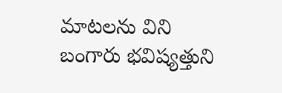మాటలను విని బంగారు భవిష్యత్తుని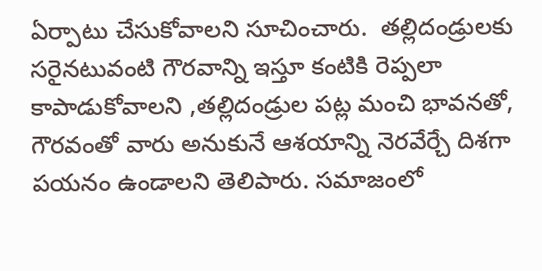ఏర్పాటు చేసుకోవాలని సూచించారు.  తల్లిదండ్రులకు సరైనటువంటి గౌరవాన్ని ఇస్తూ కంటికి రెప్పలా కాపాడుకోవాలని ,తల్లిదండ్రుల పట్ల మంచి భావనతో, గౌరవంతో వారు అనుకునే ఆశయాన్ని నెరవేర్చే దిశగా పయనం ఉండాలని తెలిపారు. సమాజంలో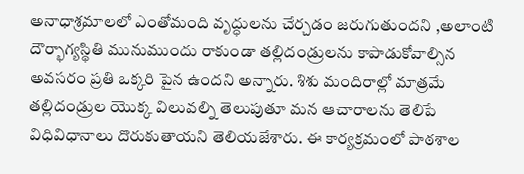అనాధాశ్రమాలలో ఎంతోమంది వృద్ధులను చేర్చడం జరుగుతుందని ,అలాంటి దౌర్భాగ్యస్థితి మునుముందు రాకుండా తల్లిదండ్రులను కాపాడుకోవాల్సిన అవసరం ప్రతి ఒక్కరి పైన ఉందని అన్నారు. శిశు మందిరాల్లో మాత్రమే తల్లిదండ్రుల యొక్క విలువల్ని తెలుపుతూ మన ఆచారాలను తెలిపే విధివిధానాలు దొరుకుతాయని తెలియజేశారు. ఈ కార్యక్రమంలో పాఠశాల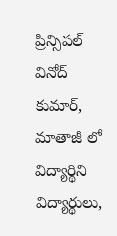ప్రిన్సిపల్ వినోద్ కుమార్, మాతాజీ లో విద్యార్థిని విద్యార్థులు,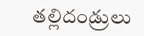తల్లిదండ్రులు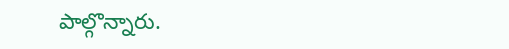పాల్గొన్నారు.